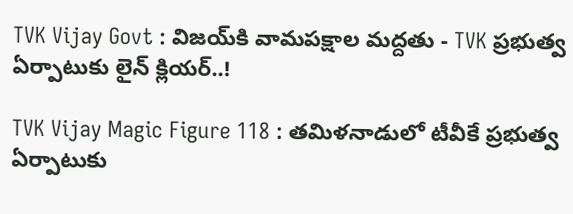TVK Vijay Govt : విజయ్‌కి వామపక్షాల మద్దతు - TVK ప్రభుత్వ ఏర్పాటుకు లైన్ క్లియర్..!

TVK Vijay Magic Figure 118 : తమిళనాడులో టీవీకే ప్రభుత్వ ఏర్పాటుకు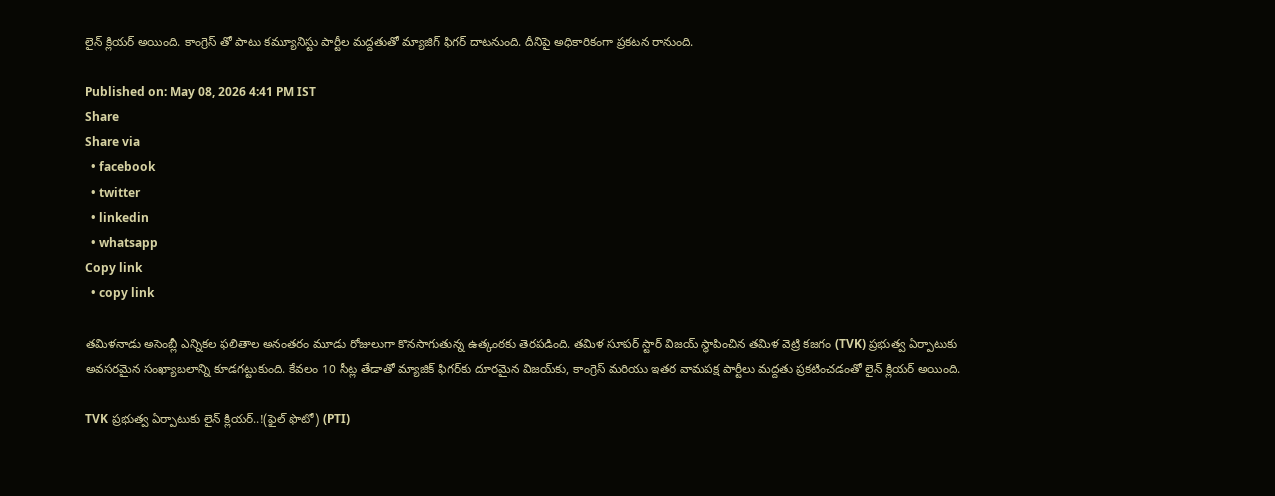లైన్ క్లియర్ అయింది. కాంగ్రెస్ తో పాటు కమ్యూనిస్టు పార్టీల మద్దతుతో మ్యాజిగ్ ఫిగర్ దాటనుంది. దీనిపై అధికారికంగా ప్రకటన రానుంది.

Published on: May 08, 2026 4:41 PM IST
Share
Share via
  • facebook
  • twitter
  • linkedin
  • whatsapp
Copy link
  • copy link

తమిళనాడు అసెంబ్లీ ఎన్నికల ఫలితాల అనంతరం మూడు రోజులుగా కొనసాగుతున్న ఉత్కంఠకు తెరపడింది. తమిళ సూపర్ స్టార్ విజయ్ స్థాపించిన తమిళ వెట్రి కజగం (TVK) ప్రభుత్వ ఏర్పాటుకు అవసరమైన సంఖ్యాబలాన్ని కూడగట్టుకుంది. కేవలం 10 సీట్ల తేడాతో మ్యాజిక్ ఫిగర్‌కు దూరమైన విజయ్‌కు, కాంగ్రెస్ మరియు ఇతర వామపక్ష పార్టీలు మద్దతు ప్రకటించడంతో లైన్ క్లియర్ అయింది.

TVK ప్రభుత్వ ఏర్పాటుకు లైన్ క్లియర్..!(ఫైల్ ఫొటో) (PTI)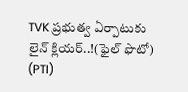TVK ప్రభుత్వ ఏర్పాటుకు లైన్ క్లియర్..!(ఫైల్ ఫొటో) (PTI)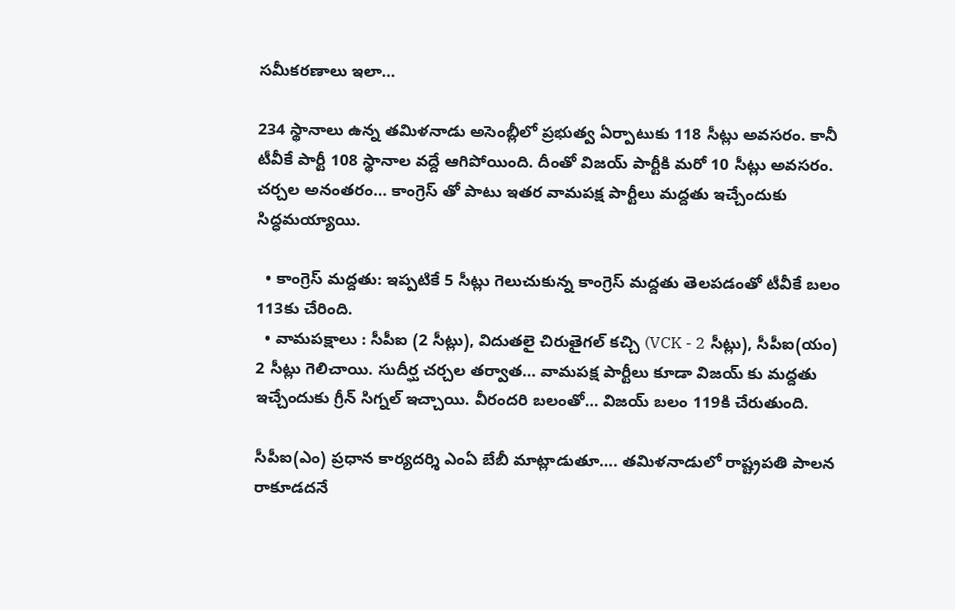సమీకరణాలు ఇలా…

234 స్థానాలు ఉన్న తమిళనాడు అసెంబ్లీలో ప్రభుత్వ ఏర్పాటుకు 118 సీట్లు అవసరం. కానీ టీవీకే పార్టీ 108 స్థానాల వద్దే ఆగిపోయింది. దీంతో విజయ్ పార్టీకి మరో 10 సీట్లు అవసరం. చర్చల అనంతరం… కాంగ్రెస్ తో పాటు ఇతర వామపక్ష పార్టీలు మద్దతు ఇచ్చేందుకు సిద్ధమయ్యాయి.

  • కాంగ్రెస్ మద్దతు: ఇప్పటికే 5 సీట్లు గెలుచుకున్న కాంగ్రెస్ మద్దతు తెలపడంతో టీవీకే బలం 113కు చేరింది.
  • వామపక్షాలు : సీపీఐ (2 సీట్లు), విదుతలై చిరుతైగల్ కచ్చి (VCK - 2 సీట్లు), సీపీఐ(యం) 2 సీట్లు గెలిచాయి. సుదీర్ఘ చర్చల తర్వాత… వామపక్ష పార్టీలు కూడా విజయ్ కు మద్దతు ఇచ్చేందుకు గ్రీన్ సిగ్నల్ ఇచ్చాయి. వీరందరి బలంతో… విజయ్ బలం 119కి చేరుతుంది.

సీపీఐ(ఎం) ప్రధాన కార్యదర్శి ఎంఏ బేబీ మాట్లాడుతూ…. తమిళనాడులో రాష్ట్రపతి పాలన రాకూడదనే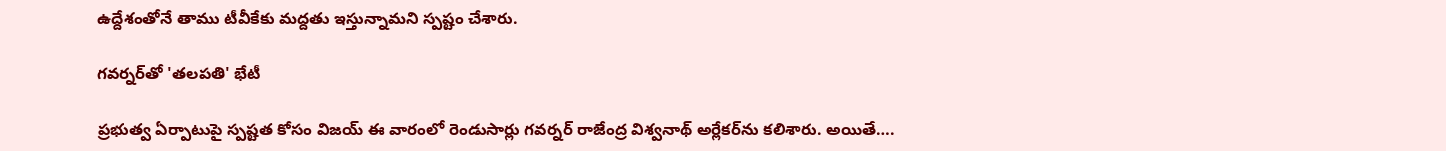ఉద్దేశంతోనే తాము టీవీకేకు మద్దతు ఇస్తున్నామని స్పష్టం చేశారు.

గవర్నర్‌తో 'తలపతి' భేటీ

ప్రభుత్వ ఏర్పాటుపై స్పష్టత కోసం విజయ్ ఈ వారంలో రెండుసార్లు గవర్నర్ రాజేంద్ర విశ్వనాథ్ అర్లేకర్‌ను కలిశారు. అయితే….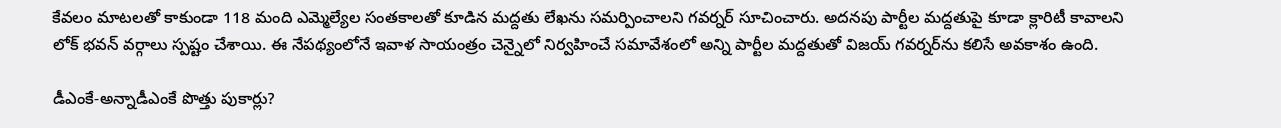కేవలం మాటలతో కాకుండా 118 మంది ఎమ్మెల్యేల సంతకాలతో కూడిన మద్దతు లేఖను సమర్పించాలని గవర్నర్ సూచించారు. అదనపు పార్టీల మద్దతుపై కూడా క్లారిటీ కావాలని లోక్ భవన్ వర్గాలు స్పష్టం చేశాయి. ఈ నేపథ్యంలోనే ఇవాళ సాయంత్రం చెన్నైలో నిర్వహించే సమావేశంలో అన్ని పార్టీల మద్దతుతో విజయ్ గవర్నర్‌ను కలిసే అవకాశం ఉంది.

డీఎంకే-అన్నాడీఎంకే పొత్తు పుకార్లు?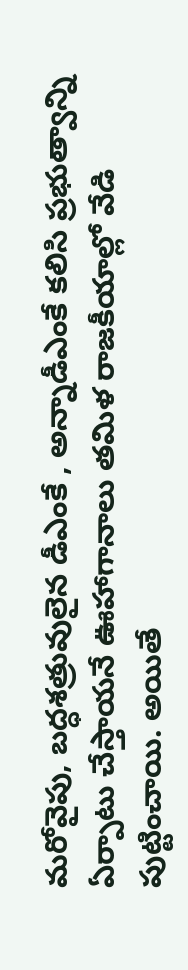మరోవైపు, బద్ధశత్రువులైన డీఎంకే , అన్నాడీఎంకే కలిసి ప్రభుత్వాన్ని ఏర్పాటు చేస్తాయనే ఊహాగానాలు తమిళ రాజకీయాల్లో వేడి పుట్టించాయి. అయితే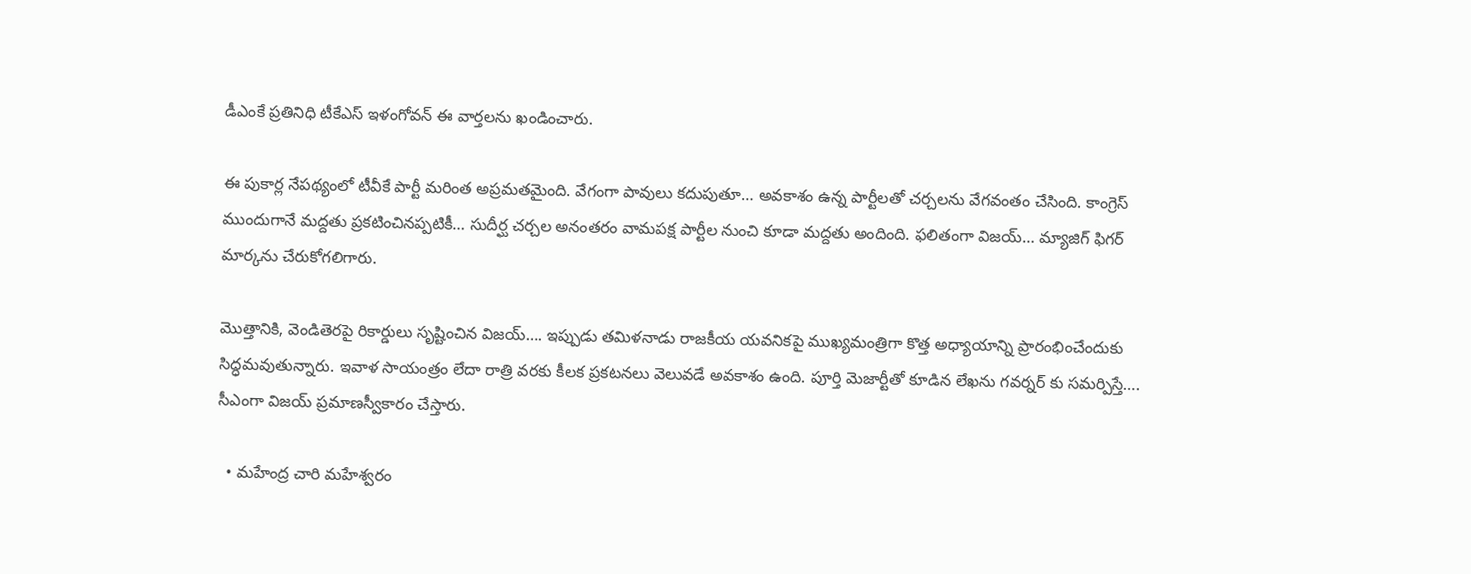డీఎంకే ప్రతినిధి టీకేఎస్ ఇళంగోవన్ ఈ వార్తలను ఖండించారు.

ఈ పుకార్ల నేపథ్యంలో టీవీకే పార్టీ మరింత అప్రమతమైంది. వేగంగా పావులు కదుపుతూ… అవకాశం ఉన్న పార్టీలతో చర్చలను వేగవంతం చేసింది. కాంగ్రెస్ ముందుగానే మద్దతు ప్రకటించినప్పటికీ… సుదీర్ఘ చర్చల అనంతరం వామపక్ష పార్టీల నుంచి కూడా మద్దతు అందింది. ఫలితంగా విజయ్… మ్యాజిగ్ ఫిగర్ మార్కను చేరుకోగలిగారు.

మొత్తానికి, వెండితెరపై రికార్డులు సృష్టించిన విజయ్…. ఇప్పుడు తమిళనాడు రాజకీయ యవనికపై ముఖ్యమంత్రిగా కొత్త అధ్యాయాన్ని ప్రారంభించేందుకు సిద్ధమవుతున్నారు. ఇవాళ సాయంత్రం లేదా రాత్రి వరకు కీలక ప్రకటనలు వెలువడే అవకాశం ఉంది. పూర్తి మెజార్టీతో కూడిన లేఖను గవర్నర్ కు సమర్పిస్తే…. సీఎంగా విజయ్ ప్రమాణస్వీకారం చేస్తారు.

  • మహేంద్ర చారి మహేశ్వరం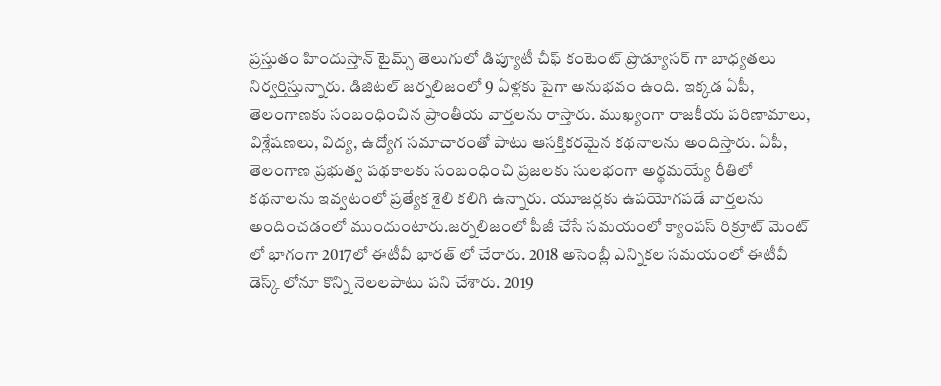ప్రస్తుతం హిందుస్తాన్ టైమ్స్ తెలుగులో డిప్యూటీ చీఫ్ కంటెంట్ ప్రొడ్యూసర్ గా బాధ్యతలు నిర్వర్తిస్తున్నారు. డిజిటల్ జర్నలిజంలో 9 ఏళ్లకు పైగా అనుభవం ఉంది. ఇక్కడ ఏపీ, తెలంగాణకు సంబంధించిన ప్రాంతీయ వార్తలను రాస్తారు. ముఖ్యంగా రాజకీయ పరిణామాలు, విశ్లేషణలు, విద్య, ఉద్యోగ సమాచారంతో పాటు ఆసక్తికరమైన కథనాలను అందిస్తారు. ఏపీ, తెలంగాణ ప్రభుత్వ పథకాలకు సంబంధించి ప్రజలకు సులభంగా అర్థమయ్యే రీతిలో కథనాలను ఇవ్వటంలో ప్రత్యేక శైలి కలిగి ఉన్నారు. యూజర్లకు ఉపయోగపడే వార్తలను అందించడంలో ముందుంటారు.జర్నలిజంలో పీజీ చేసే సమయంలో క్యాంపస్ రిక్రూట్ మెంట్ లో భాగంగా 2017లో ఈటీవీ భారత్ లో చేరారు. 2018 అసెంబ్లీ ఎన్నికల సమయంలో ఈటీవీ డెస్క్ లోనూ కొన్ని నెలలపాటు పని చేశారు. 2019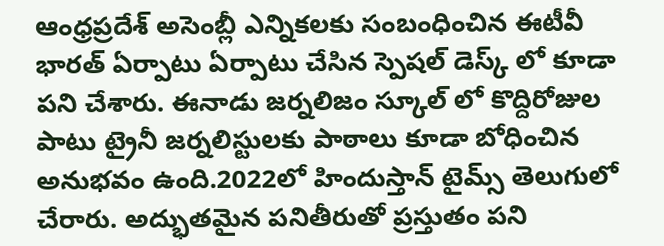ఆంధ్రప్రదేశ్ అసెంబ్లీ ఎన్నికలకు సంబంధించిన ఈటీవీ భారత్ ఏర్పాటు ఏర్పాటు చేసిన స్పెషల్ డెస్క్ లో కూడా పని చేశారు. ఈనాడు జర్నలిజం స్కూల్ లో కొద్దిరోజుల పాటు ట్రైనీ జర్నలిస్టులకు పాఠాలు కూడా బోధించిన అనుభవం ఉంది.2022లో హిందుస్తాన్ టైమ్స్ తెలుగులో చేరారు. అద్భుతమైన పనితీరుతో ప్రస్తుతం పని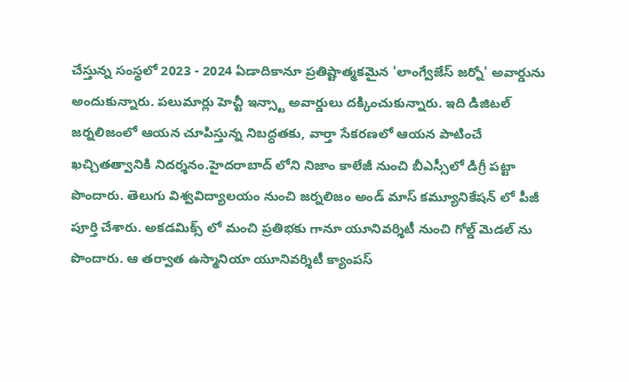చేస్తున్న సంస్థలో 2023 - 2024 ఏడాదికానూ ప్రతిష్టాత్మకమైన 'లాంగ్వేజేస్ జర్నో' అవార్డును అందుకున్నారు. పలుమార్లు హెచ్టీ ఇన్స్టా అవార్డులు దక్కించుకున్నారు. ఇది డిజిటల్ జర్నలిజంలో ఆయన చూపిస్తున్న నిబద్ధతకు, వార్తా సేకరణలో ఆయన పాటించే ఖచ్చితత్వానికి నిదర్శనం.హైదరాబాద్ లోని నిజాం కాలేజీ నుంచి బీఎస్సీలో డిగ్రీ పట్టా పొందారు. తెలుగు విశ్వవిద్యాలయం నుంచి జర్నలిజం అండ్ మాస్ కమ్యూనికేషన్ లో పీజీ పూర్తి చేశారు. అకడమిక్స్ లో మంచి ప్రతిభకు గానూ యూనివర్శిటీ నుంచి గోల్డ్ మెడల్ ను పొందారు. ఆ తర్వాత ఉస్మానియా యూనివర్శిటీ క్యాంపస్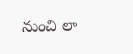నుంచి లా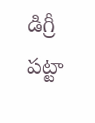డిగ్రీ పట్టా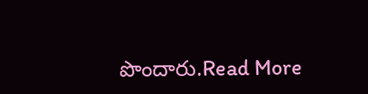పొందారు.Read More